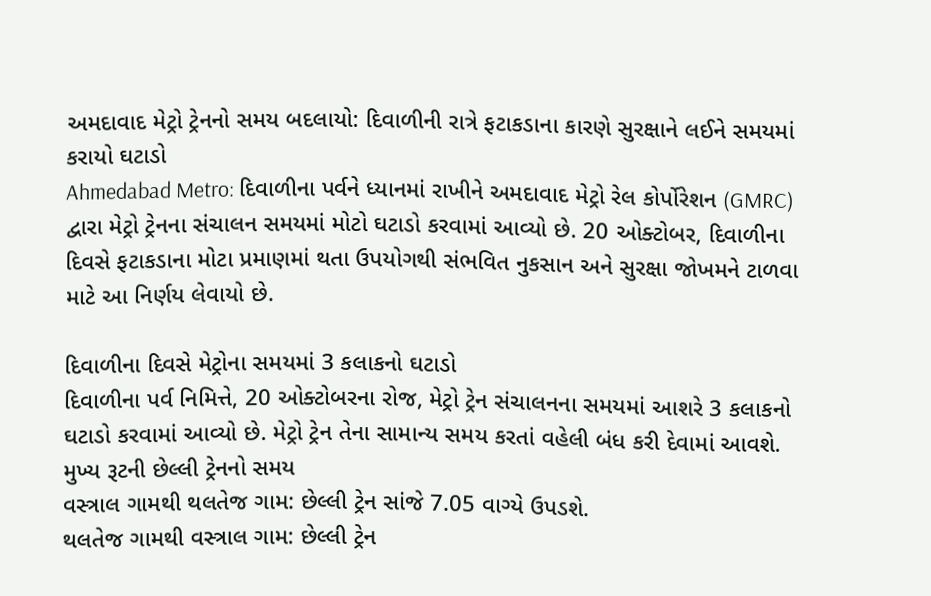અમદાવાદ મેટ્રો ટ્રેનનો સમય બદલાયો: દિવાળીની રાત્રે ફટાકડાના કારણે સુરક્ષાને લઈને સમયમાં કરાયો ઘટાડો
Ahmedabad Metro: દિવાળીના પર્વને ધ્યાનમાં રાખીને અમદાવાદ મેટ્રો રેલ કોર્પોરેશન (GMRC) દ્વારા મેટ્રો ટ્રેનના સંચાલન સમયમાં મોટો ઘટાડો કરવામાં આવ્યો છે. 20 ઓક્ટોબર, દિવાળીના દિવસે ફટાકડાના મોટા પ્રમાણમાં થતા ઉપયોગથી સંભવિત નુકસાન અને સુરક્ષા જોખમને ટાળવા માટે આ નિર્ણય લેવાયો છે.

દિવાળીના દિવસે મેટ્રોના સમયમાં 3 કલાકનો ઘટાડો
દિવાળીના પર્વ નિમિત્તે, 20 ઓક્ટોબરના રોજ, મેટ્રો ટ્રેન સંચાલનના સમયમાં આશરે 3 કલાકનો ઘટાડો કરવામાં આવ્યો છે. મેટ્રો ટ્રેન તેના સામાન્ય સમય કરતાં વહેલી બંધ કરી દેવામાં આવશે.
મુખ્ય રૂટની છેલ્લી ટ્રેનનો સમય
વસ્ત્રાલ ગામથી થલતેજ ગામ: છેલ્લી ટ્રેન સાંજે 7.05 વાગ્યે ઉપડશે.
થલતેજ ગામથી વસ્ત્રાલ ગામ: છેલ્લી ટ્રેન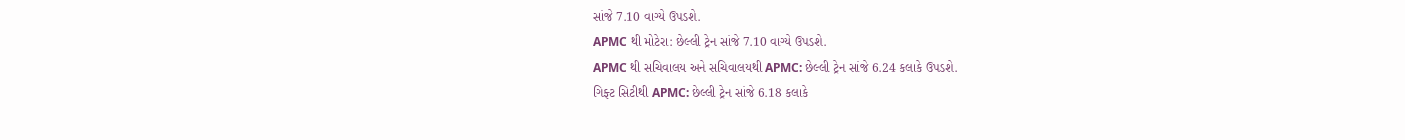સાંજે 7.10 વાગ્યે ઉપડશે.
APMC થી મોટેરા: છેલ્લી ટ્રેન સાંજે 7.10 વાગ્યે ઉપડશે.
APMC થી સચિવાલય અને સચિવાલયથી APMC: છેલ્લી ટ્રેન સાંજે 6.24 કલાકે ઉપડશે.
ગિફ્ટ સિટીથી APMC: છેલ્લી ટ્રેન સાંજે 6.18 કલાકે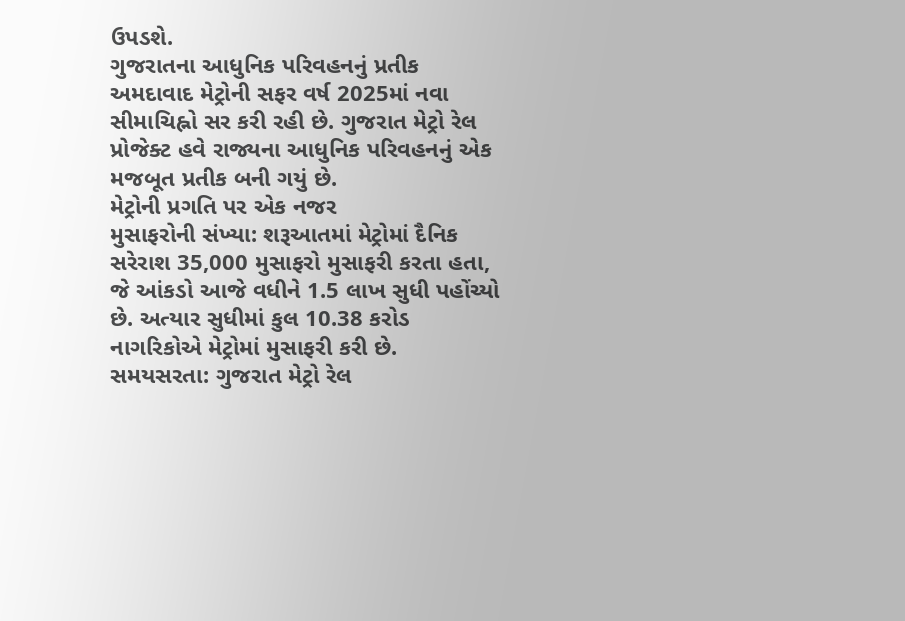ઉપડશે.
ગુજરાતના આધુનિક પરિવહનનું પ્રતીક
અમદાવાદ મેટ્રોની સફર વર્ષ 2025માં નવા સીમાચિહ્નો સર કરી રહી છે. ગુજરાત મેટ્રો રેલ પ્રોજેક્ટ હવે રાજ્યના આધુનિક પરિવહનનું એક મજબૂત પ્રતીક બની ગયું છે.
મેટ્રોની પ્રગતિ પર એક નજર
મુસાફરોની સંખ્યા: શરૂઆતમાં મેટ્રોમાં દૈનિક સરેરાશ 35,000 મુસાફરો મુસાફરી કરતા હતા, જે આંકડો આજે વધીને 1.5 લાખ સુધી પહોંચ્યો છે. અત્યાર સુધીમાં કુલ 10.38 કરોડ નાગરિકોએ મેટ્રોમાં મુસાફરી કરી છે.
સમયસરતા: ગુજરાત મેટ્રો રેલ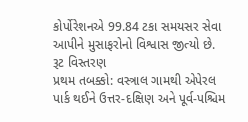કોર્પોરેશનએ 99.84 ટકા સમયસર સેવા આપીને મુસાફરોનો વિશ્વાસ જીત્યો છે.
રૂટ વિસ્તરણ
પ્રથમ તબક્કો: વસ્ત્રાલ ગામથી એપેરલ પાર્ક થઈને ઉત્તર-દક્ષિણ અને પૂર્વ-પશ્ચિમ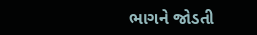ભાગને જોડતી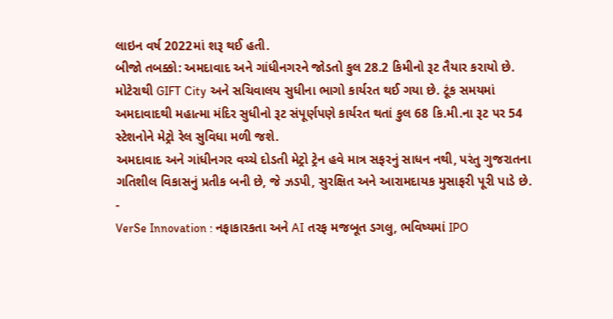લાઇન વર્ષ 2022માં શરૂ થઈ હતી.
બીજો તબક્કો: અમદાવાદ અને ગાંધીનગરને જોડતો કુલ 28.2 કિમીનો રૂટ તૈયાર કરાયો છે. મોટેરાથી GIFT City અને સચિવાલય સુધીના ભાગો કાર્યરત થઈ ગયા છે. ટૂંક સમયમાં અમદાવાદથી મહાત્મા મંદિર સુધીનો રૂટ સંપૂર્ણપણે કાર્યરત થતાં કુલ 68 કિ.મી.ના રૂટ પર 54 સ્ટેશનોને મેટ્રો રેલ સુવિધા મળી જશે.
અમદાવાદ અને ગાંધીનગર વચ્ચે દોડતી મેટ્રો ટ્રેન હવે માત્ર સફરનું સાધન નથી, પરંતુ ગુજરાતના ગતિશીલ વિકાસનું પ્રતીક બની છે, જે ઝડપી, સુરક્ષિત અને આરામદાયક મુસાફરી પૂરી પાડે છે.
-
VerSe Innovation : નફાકારકતા અને AI તરફ મજબૂત ડગલુ, ભવિષ્યમાં IPO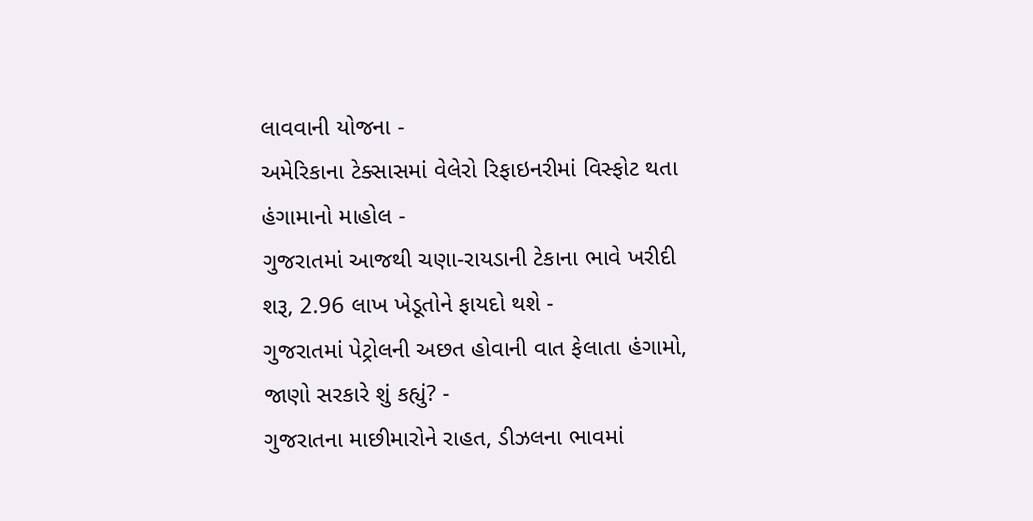લાવવાની યોજના -
અમેરિકાના ટેક્સાસમાં વેલેરો રિફાઇનરીમાં વિસ્ફોટ થતા હંગામાનો માહોલ -
ગુજરાતમાં આજથી ચણા-રાયડાની ટેકાના ભાવે ખરીદી શરૂ, 2.96 લાખ ખેડૂતોને ફાયદો થશે -
ગુજરાતમાં પેટ્રોલની અછત હોવાની વાત ફેલાતા હંગામો, જાણો સરકારે શું કહ્યું? -
ગુજરાતના માછીમારોને રાહત, ડીઝલના ભાવમાં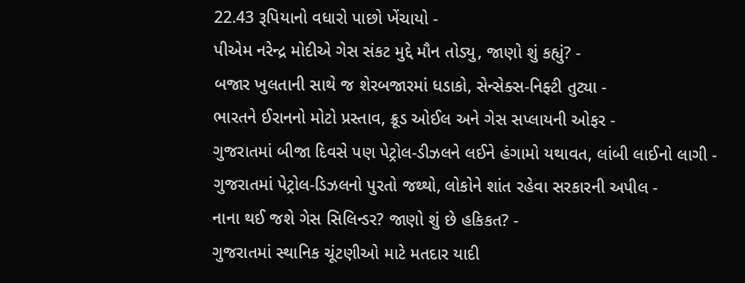22.43 રૂપિયાનો વધારો પાછો ખેંચાયો -
પીએમ નરેન્દ્ર મોદીએ ગેસ સંકટ મુદ્દે મૌન તોડ્યુ, જાણો શું કહ્યું? -
બજાર ખુલતાની સાથે જ શેરબજારમાં ધડાકો, સેન્સેક્સ-નિફ્ટી તુટ્યા -
ભારતને ઈરાનનો મોટો પ્રસ્તાવ, ક્રૂડ ઓઈલ અને ગેસ સપ્લાયની ઓફર -
ગુજરાતમાં બીજા દિવસે પણ પેટ્રોલ-ડીઝલને લઈને હંગામો યથાવત, લાંબી લાઈનો લાગી -
ગુજરાતમાં પેટ્રોલ-ડિઝલનો પુરતો જથ્થો, લોકોને શાંત રહેવા સરકારની અપીલ -
નાના થઈ જશે ગેસ સિલિન્ડર? જાણો શું છે હકિકત? -
ગુજરાતમાં સ્થાનિક ચૂંટણીઓ માટે મતદાર યાદી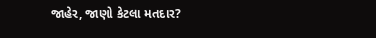જાહેર, જાણો કેટલા મતદાર?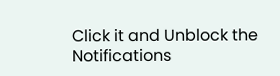Click it and Unblock the Notifications